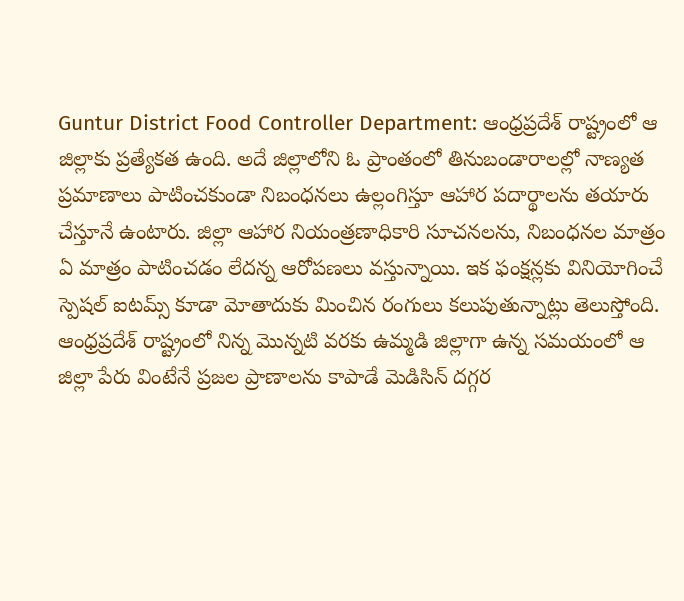Guntur District Food Controller Department: ఆంధ్రప్రదేశ్ రాష్ట్రంలో ఆ జిల్లాకు ప్రత్యేకత ఉంది. అదే జిల్లాలోని ఓ ప్రాంతంలో తినుబండారాలల్లో నాణ్యత ప్రమాణాలు పాటించకుండా నిబంధనలు ఉల్లంగిస్తూ ఆహార పదార్థాలను తయారు చేస్తూనే ఉంటారు. జిల్లా ఆహార నియంత్రణాధికారి సూచనలను, నిబంధనల మాత్రం ఏ మాత్రం పాటించడం లేదన్న ఆరోపణలు వస్తున్నాయి. ఇక ఫంక్షన్లకు వినియోగించే స్పెషల్ ఐటమ్స్ కూడా మోతాదుకు మించిన రంగులు కలుపుతున్నాట్లు తెలుస్తోంది.
ఆంధ్రప్రదేశ్ రాష్ట్రంలో నిన్న మొన్నటి వరకు ఉమ్మడి జిల్లాగా ఉన్న సమయంలో ఆ జిల్లా పేరు వింటేనే ప్రజల ప్రాణాలను కాపాడే మెడిసిన్ దగ్గర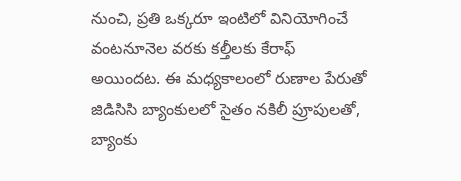నుంచి, ప్రతి ఒక్కరూ ఇంటిలో వినియోగించే వంటనూనెల వరకు కల్తీలకు కేరాఫ్ అయిందట. ఈ మధ్యకాలంలో రుణాల పేరుతో జిడిసిసి బ్యాంకులలో సైతం నకిలీ ప్రూపులతో, బ్యాంకు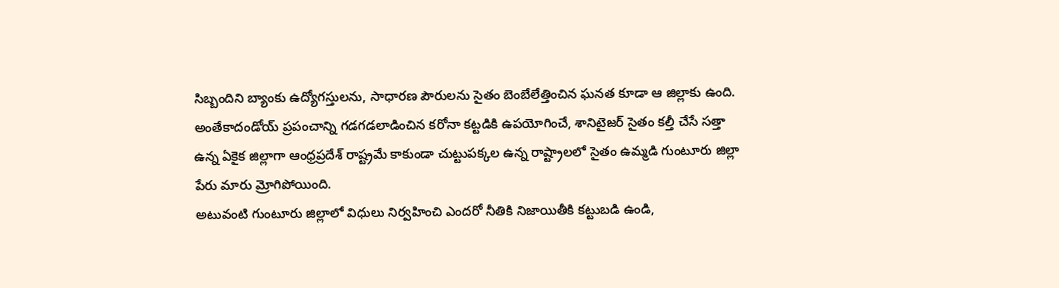సిబ్బందిని బ్యాంకు ఉద్యోగస్తులను, సాధారణ పౌరులను సైతం బెంబేలేత్తించిన ఘనత కూడా ఆ జిల్లాకు ఉంది. అంతేకాదండోయ్ ప్రపంచాన్ని గడగడలాడించిన కరోనా కట్టడికి ఉపయోగించే, శానిటైజర్ సైతం కల్తీ చేసే సత్తా ఉన్న ఏకైక జిల్లాగా ఆంధ్రప్రదేశ్ రాష్ట్రమే కాకుండా చుట్టుపక్కల ఉన్న రాష్ట్రాలలో సైతం ఉమ్మడి గుంటూరు జిల్లా పేరు మారు మ్రోగిపోయింది.
అటువంటి గుంటూరు జిల్లాలో విధులు నిర్వహించి ఎందరో నీతికి నిజాయితీకి కట్టుబడి ఉండి,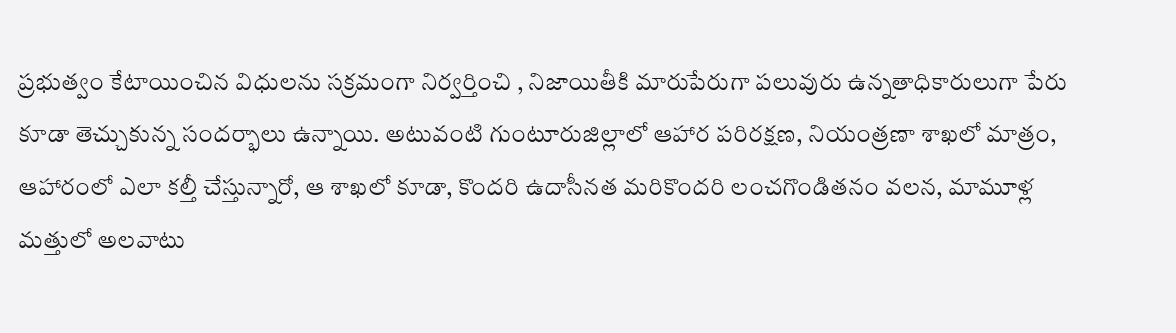ప్రభుత్వం కేటాయించిన విధులను సక్రమంగా నిర్వర్తించి , నిజాయితీకి మారుపేరుగా పలువురు ఉన్నతాధికారులుగా పేరు కూడా తెచ్చుకున్న సందర్భాలు ఉన్నాయి. అటువంటి గుంటూరుజిల్లాలో ఆహార పరిరక్షణ, నియంత్రణా శాఖలో మాత్రం, ఆహారంలో ఎలా కల్తీ చేస్తున్నారో, ఆ శాఖలో కూడా, కొందరి ఉదాసీనత మరికొందరి లంచగొండితనం వలన, మామూళ్ల మత్తులో అలవాటు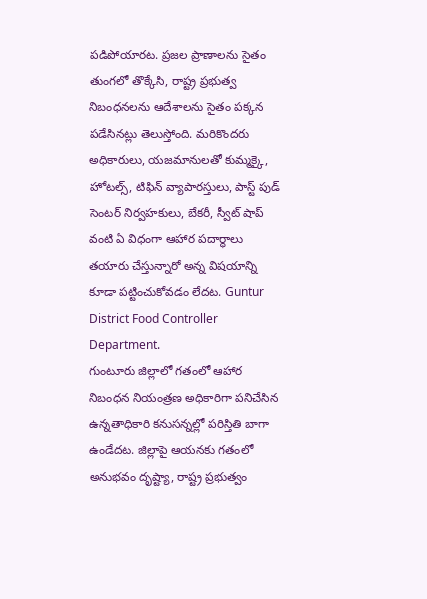పడిపోయారట. ప్రజల ప్రాణాలను సైతం తుంగలో తొక్కేసి, రాష్ట్ర ప్రభుత్వ నిబంధనలను ఆదేశాలను సైతం పక్కన పడేసినట్లు తెలుస్తోంది. మరికొందరు అధికారులు, యజమానులతో కుమ్మక్కై, హోటల్స్, టిఫిన్ వ్యాపారస్తులు, పాస్ట్ పుడ్ సెంటర్ నిర్వహకులు, బేకరీ, స్వీట్ షాప్ వంటి ఏ విధంగా ఆహార పదార్థాలు తయారు చేస్తున్నారో అన్న విషయాన్ని కూడా పట్టించుకోవడం లేదట. Guntur District Food Controller Department.
గుంటూరు జిల్లాలో గతంలో ఆహార నిబంధన నియంత్రణ అధికారిగా పనిచేసిన ఉన్నతాధికారి కనుసన్నల్లో పరిస్తితి బాగా ఉండేదట. జిల్లాపై ఆయనకు గతంలో అనుభవం దృష్ట్యా, రాష్ట్ర ప్రభుత్వం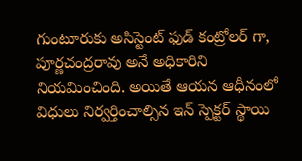గుంటూరుకు అసిస్టెంట్ ఫుడ్ కంట్రోలర్ గా, పూర్ణచంద్రరావు అనే అధికారిని నియమించింది. అయితే ఆయన ఆధీనంలో విధులు నిర్వర్తించాల్సిన ఇన్ స్పెక్టర్ స్థాయి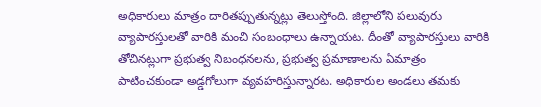అధికారులు మాత్రం దారితప్పుతున్నట్లు తెలుస్తోంది. జిల్లాలోని పలువురు వ్యాపారస్తులతో వారికి మంచి సంబంధాలు ఉన్నాయట. దీంతో వ్యాపారస్తులు వారికి తోచినట్లుగా ప్రభుత్వ నిబంధనలను, ప్రభుత్వ ప్రమాణాలను ఏమాత్రం పాటించకుండా అడ్డగోలుగా వ్యవహరిస్తున్నారట. అధికారుల అండలు తమకు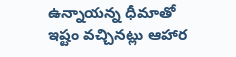ఉన్నాయన్న ధీమాతో ఇష్టం వచ్చినట్లు ఆహార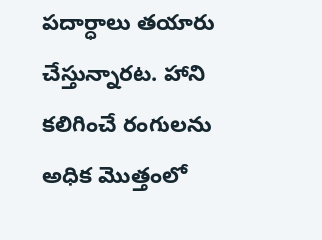పదార్ధాలు తయారు చేస్తున్నారట. హాని కలిగించే రంగులను అధిక మొత్తంలో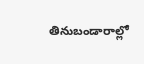తినుబండారాల్లో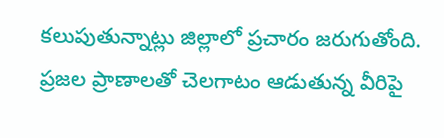కలుపుతున్నాట్లు జిల్లాలో ప్రచారం జరుగుతోంది. ప్రజల ప్రాణాలతో చెలగాటం ఆడుతున్న వీరిపై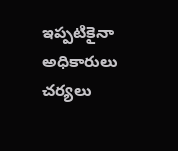ఇప్పటికైనా అధికారులు చర్యలు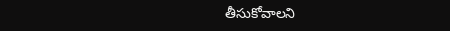తీసుకోవాలని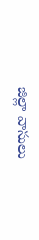జిల్లా వాసులు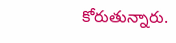కోరుతున్నారు.